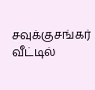சவுக்குசங்கர் வீட்டில்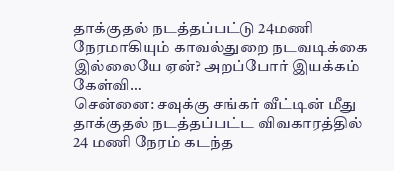தாக்குதல் நடத்தப்பட்டு 24மணி நேரமாகியும் காவல்துறை நடவடிக்கை இல்லையே ஏன்? அறப்போர் இயக்கம் கேள்வி…
சென்னை: சவுக்கு சங்கர் வீட்டின் மீது தாக்குதல் நடத்தப்பட்ட விவகாரத்தில் 24 மணி நேரம் கடந்த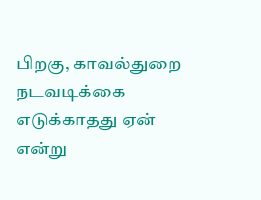பிறகு, காவல்துறை நடவடிக்கை எடுக்காதது ஏன் என்று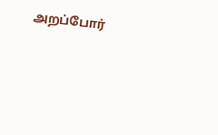அறப்போர்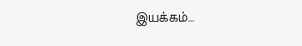இயக்கம்…